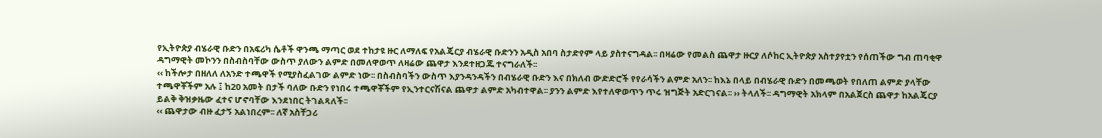የኢትዮጵያ ብሄራዊ ቡድን በአፍሪካ ሴቶች ዋንጫ ማጣር ወደ ተከታዩ ዙር ለማለፍ የአልጄርያ ብሄራዊ ቡድንን አዲስ አበባ ስታድየም ላይ ያስተናግዳል፡፡ በዛሬው የመልስ ጨዋታ ዙርያ ለሶከር ኢትዮጵያ አስተያየቷን የሰጠችው ግብ ጠባቂዋ ዳግማዊት መኮንን በስብስባቸው ውስጥ ያለውን ልምድ በመለዋወጥ ለዛሬው ጨዋታ እንደተዘጋጁ ተናግራለች፡፡
‹‹ ከችሎታ በዘለለ ለአንድ ተጫዋች የሚያስፈልገው ልምድ ነው፡፡ በስብስባችን ውስጥ እያንዳንዳችን በብሄራዊ ቡድን እና በክለብ ውድድሮች የየራሳችን ልምድ አለን፡፡ ከእኔ በላይ በብሄራዊ ቡድን በመጫወት የበለጠ ልምድ ያላቸው ተጫዋቾችም አሉ ፤ ከ20 አመት በታች ባለው ቡድን የነበሩ ተጫዋቾችም የኢንተርናሽናል ጨዋታ ልምድ አካብተዋል፡፡ ያንን ልምድ እየተለዋወጥን ጥሩ ዝግጅት አድርገናል፡፡ ›› ትላለች፡፡ ዳግማዊት አክላም በአልጀርስ ጨዋታ ከአልጄርያ ይልቅ ቅዝቃዜው ፈተና ሆኖባቸው እንደነበር ትገልጻለች፡፡
‹‹ ጨዋታው ብዙ ፈታኝ አልነበረም፡፡ ለኛ አስቸጋሪ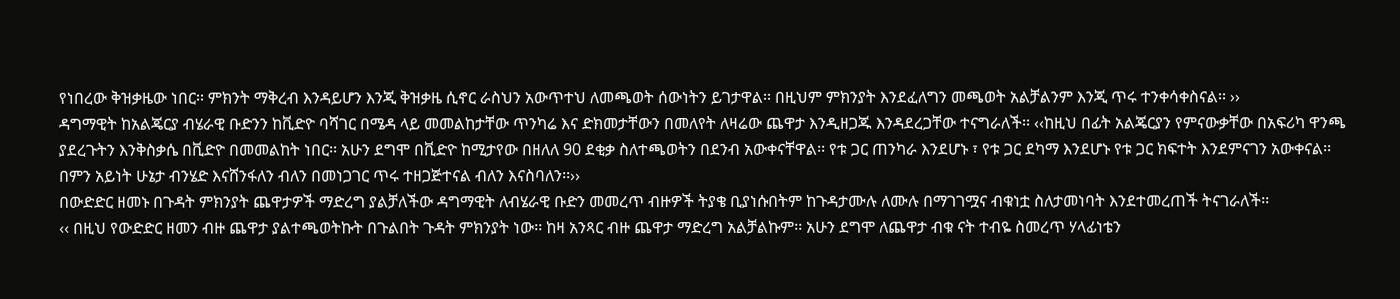የነበረው ቅዝቃዜው ነበር፡፡ ምክንት ማቅረብ እንዳይሆን እንጂ ቅዝቃዜ ሲኖር ራስህን አውጥተህ ለመጫወት ሰውነትን ይገታዋል፡፡ በዚህም ምክንያት እንደፈለግን መጫወት አልቻልንም እንጂ ጥሩ ተንቀሳቀስናል፡፡ ››
ዳግማዊት ከአልጄርያ ብሄራዊ ቡድንን ከቪድዮ ባሻገር በሜዳ ላይ መመልከታቸው ጥንካሬ እና ድክመታቸውን በመለየት ለዛሬው ጨዋታ እንዲዘጋጁ እንዳደረጋቸው ተናግራለች፡፡ ‹‹ከዚህ በፊት አልጄርያን የምናውቃቸው በአፍሪካ ዋንጫ ያደረጉትን እንቅስቃሴ በቪድዮ በመመልከት ነበር፡፡ አሁን ደግሞ በቪድዮ ከሚታየው በዘለለ 90 ደቂቃ ስለተጫወትን በደንብ አውቀናቸዋል፡፡ የቱ ጋር ጠንካራ እንደሆኑ ፣ የቱ ጋር ደካማ እንደሆኑ የቱ ጋር ክፍተት እንደምናገን አውቀናል፡፡ በምን አይነት ሁኔታ ብንሄድ እናሸንፋለን ብለን በመነጋገር ጥሩ ተዘጋጅተናል ብለን እናስባለን፡፡››
በውድድር ዘመኑ በጉዳት ምክንያት ጨዋታዎች ማድረግ ያልቻለችው ዳግማዊት ለብሄራዊ ቡድን መመረጥ ብዙዎች ትያቄ ቢያነሱበትም ከጉዳታሙሉ ለሙሉ በማገገሟና ብቁነቷ ስለታመነባት እንደተመረጠች ትናገራለች፡፡
‹‹ በዚህ የውድድር ዘመን ብዙ ጨዋታ ያልተጫወትኩት በጉልበት ጉዳት ምክንያት ነው፡፡ ከዛ አንጻር ብዙ ጨዋታ ማድረግ አልቻልኩም፡፡ አሁን ደግሞ ለጨዋታ ብቁ ናት ተብዬ ስመረጥ ሃላፊነቴን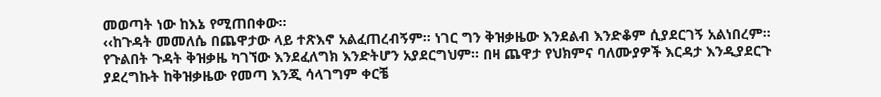መወጣት ነው ከእኔ የሚጠበቀው፡፡
‹‹ከጉዳት መመለሴ በጨዋታው ላይ ተጽእኖ አልፈጠረብኝም፡፡ ነገር ግን ቅዝቃዜው እንደልብ እንድቆም ሲያደርገኝ አልነበረም፡፡ የጉልበት ጉዳት ቅዝቃዜ ካገኘው እንደፈለግክ እንድትሆን አያደርግህም፡፡ በዛ ጨዋታ የህክምና ባለሙያዎች እርዳታ እንዲያደርጉ ያደረግኩት ከቅዝቃዜው የመጣ እንጂ ሳላገግም ቀርቼ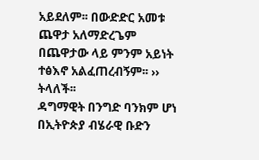አይደለም፡፡ በውድድር አመቱ ጨዋታ አለማድረጌም በጨዋታው ላይ ምንም አይነት ተፅእኖ አልፈጠረብኝም፡፡ ›› ትላለች፡፡
ዳግማዊት በንግድ ባንክም ሆነ በኢትዮጵያ ብሄራዊ ቡድን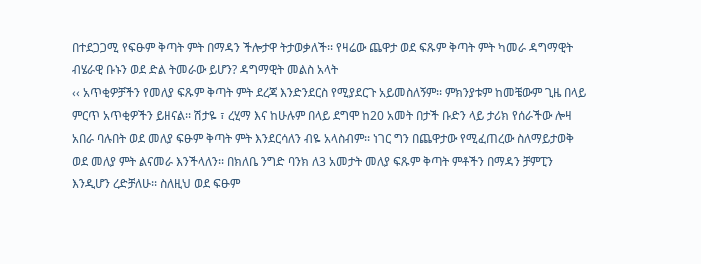በተደጋጋሚ የፍፁም ቅጣት ምት በማዳን ችሎታዋ ትታወቃለች፡፡ የዛሬው ጨዋታ ወደ ፍጹም ቅጣት ምት ካመራ ዳግማዊት ብሄራዊ ቡኑን ወደ ድል ትመራው ይሆን? ዳግማዊት መልስ አላት
‹‹ አጥቂዎቻችን የመለያ ፍጹም ቅጣት ምት ደረጃ እንድንደርስ የሚያደርጉ አይመስለኝም፡፡ ምክንያቱም ከመቼውም ጊዜ በላይ ምርጥ አጥቂዎችን ይዘናል፡፡ ሽታዬ ፣ ረሂማ እና ከሁሉም በላይ ደግሞ ከ20 አመት በታች ቡድን ላይ ታሪክ የሰራችው ሎዛ አበራ ባሉበት ወደ መለያ ፍፁም ቅጣት ምት እንደርሳለን ብዬ አላስብም፡፡ ነገር ግን በጨዋታው የሚፈጠረው ስለማይታወቅ ወደ መለያ ምት ልናመራ እንችላለን፡፡ በክለቤ ንግድ ባንክ ለ3 አመታት መለያ ፍጹም ቅጣት ምቶችን በማዳን ቻምፒን እንዲሆን ረድቻለሁ፡፡ ስለዚህ ወደ ፍፁም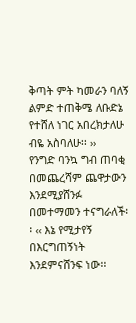ቅጣት ምት ካመራን ባለኝ ልምድ ተጠቅሜ ለቡድኔ የተሸለ ነገር አበረክታለሁ ብዬ አስባለሁ፡፡ ››
የንግድ ባንኳ ግብ ጠባቂ በመጨረሻም ጨዋታውን እንደሚያሸንፉ በመተማመን ተናግራለች፡፡ ‹‹ እኔ የሚታየኝ በእርግጠኝነት እንደምናሸንፍ ነው፡፡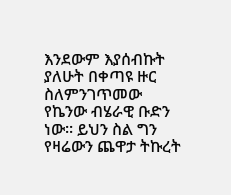እንደውም እያሰብኩት ያለሁት በቀጣዩ ዙር ስለምንገጥመው የኬንው ብሄራዊ ቡድን ነው፡፡ ይህን ስል ግን የዛሬውን ጨዋታ ትኩረት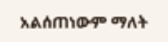አልሰጠነውም ማለት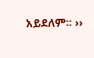አይደለም፡፡ ››